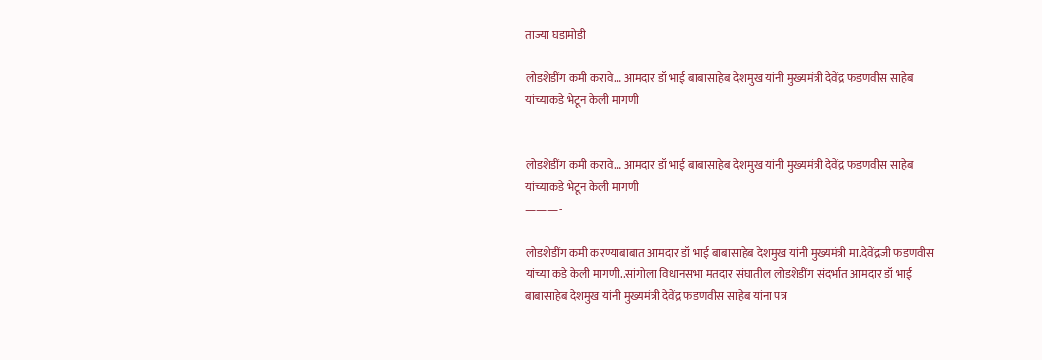ताज्या घडामोडी

लोडशेडींग कमी करावे… आमदार डॉ भाई बाबासाहेब देशमुख यांनी मुख्यमंत्री देवेंद्र फडणवीस साहेब यांच्याकडे भेटून केली मागणी


लोडशेडींग कमी करावे… आमदार डॉ भाई बाबासाहेब देशमुख यांनी मुख्यमंत्री देवेंद्र फडणवीस साहेब यांच्याकडे भेटून केली मागणी
———-

लोडशेडींग कमी करण्याबाबात आमदार डॉ भाई बाबासाहेब देशमुख यांनी मुख्यमंत्री मा.देवेंद्रजी फडणवीस यांच्या कडे केली मागणी..सांगोला विधानसभा मतदार संघातील लोडशेडींग संदर्भात आमदार डॉ भाई बाबासाहेब देशमुख यांनी मुख्यमंत्री देवेंद्र फडणवीस साहेब यांना पत्र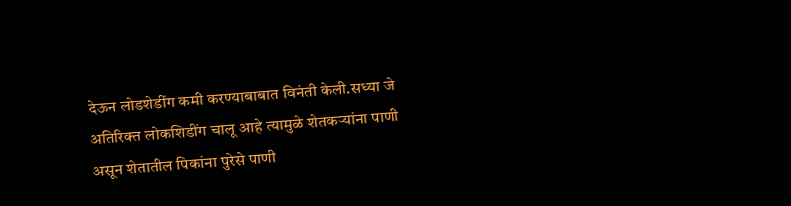देऊन लोडशेडींग कमी करण्याबाबात विनंती केली.सध्या जे अतिरिक्त लोकशिडींग चालू आहे त्यामुळे शेतकऱ्यांना पाणी असून शेतातील पिकांना‌ पुरेसे पाणी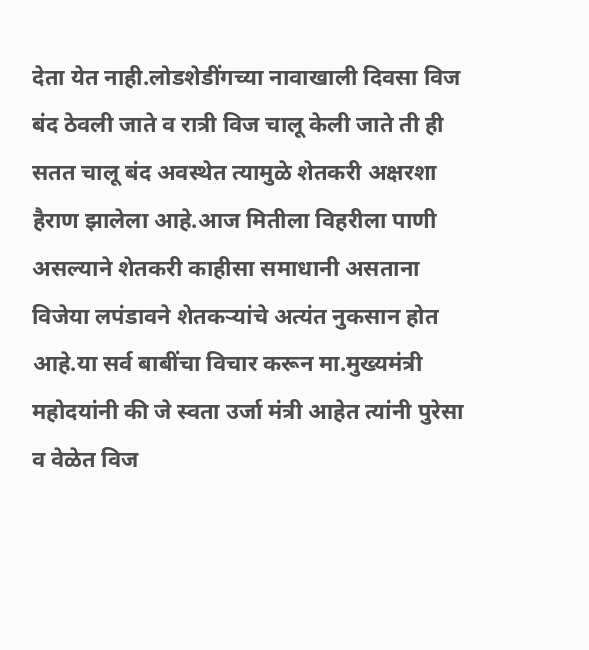देता येत नाही.लोडशेडींगच्या नावाखाली दिवसा विज बंद ठेवली जाते व रात्री विज चालू केली जाते ती ही सतत चालू बंद अवस्थेत त्यामुळे शेतकरी अक्षरशा हैराण झालेला आहे.आज मितीला‌ विहरीला पाणी असल्याने शेतकरी काहीसा समाधानी असताना विजेया लपंडावने शेतकऱ्यांचे अत्यंत नुकसान होत आहे.या सर्व‌ बाबींचा विचार करून मा.मुख्यमंत्री महोदयांनी की जे स्वता उर्जा मंत्री आहेत त्यांनी पुरेसा व‌ वेळेत विज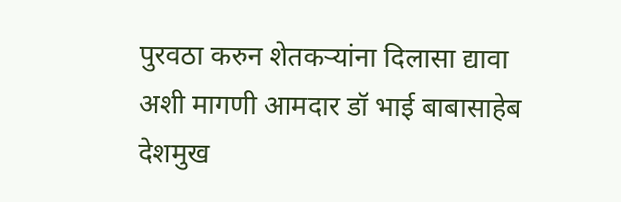पुरवठा करुन शेतकऱ्यांना दिलासा द्यावा अशी मागणी आमदार डॉ भाई बाबासाहेब देशमुख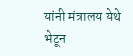यांनी मंत्रालय येथे भेटून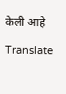केली आहे

Translate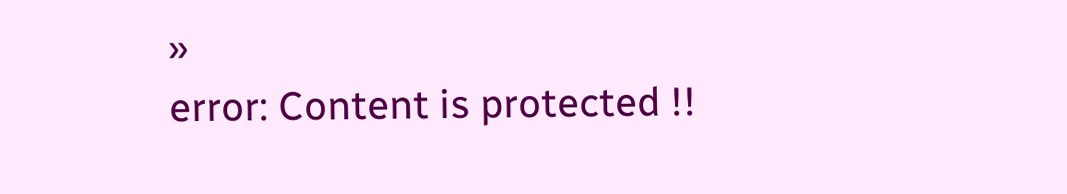»
error: Content is protected !!